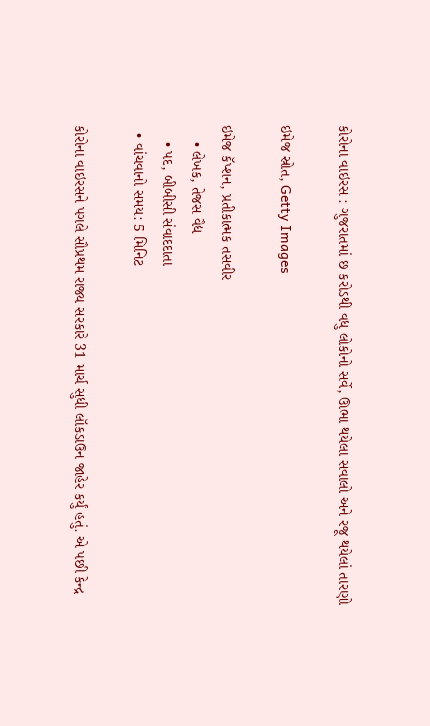કોરોના વાઇરસ : ગુજરાતમાં છ કરોડથી વધુ લોકોનો સર્વે, ઊભા થયેલા સવાલો અને રજૂ થયેલાં તારણો

ઇમેજ સ્રોત, Getty Images

ઇમેજ કૅપ્શન, પ્રતીકાત્મક તસવીર
    • લેખક, તેજસ વૈદ્ય
    • પદ, બીબીસી સંવાદદાતા
  • વાંચવાનો સમય: 5 મિનિટ

કોરોના વાઇરસને પગલે સૌપ્રથમ રાજ્ય સરકારે 31 માર્ચ સુધી લૉકડાઉન જાહેર કર્યું હતું. એ પછી કેન્દ્ર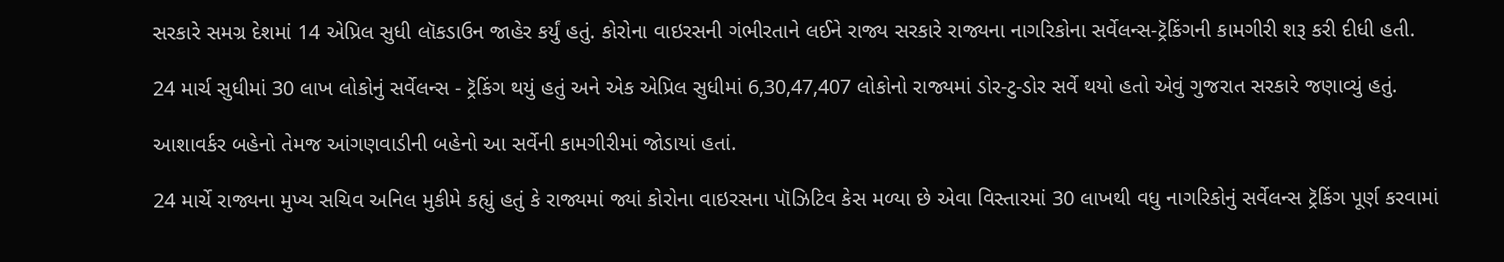સરકારે સમગ્ર દેશમાં 14 એપ્રિલ સુધી લૉકડાઉન જાહેર કર્યું હતું. કોરોના વાઇરસની ગંભીરતાને લઈને રાજ્ય સરકારે રાજ્યના નાગરિકોના સર્વેલન્સ-ટ્રૅકિંગની કામગીરી શરૂ કરી દીધી હતી.

24 માર્ચ સુધીમાં 30 લાખ લોકોનું સર્વેલન્સ - ટ્રૅકિંગ થયું હતું અને એક એપ્રિલ સુધીમાં 6,30,47,407 લોકોનો રાજ્યમાં ડોર-ટુ-ડોર સર્વે થયો હતો એવું ગુજરાત સરકારે જણાવ્યું હતું.

આશાવર્કર બહેનો તેમજ આંગણવાડીની બહેનો આ સર્વેની કામગીરીમાં જોડાયાં હતાં.

24 માર્ચે રાજ્યના મુખ્ય સચિવ અનિલ મુકીમે કહ્યું હતું કે રાજ્યમાં જ્યાં કોરોના વાઇરસના પૉઝિટિવ કેસ મળ્યા છે એવા વિસ્તારમાં 30 લાખથી વધુ નાગરિકોનું સર્વેલન્સ ટ્રૅકિંગ પૂર્ણ કરવામાં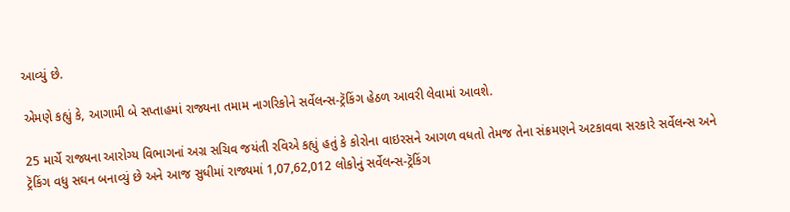આવ્યું છે.

એમણે કહ્યું કે, આગામી બે સપ્તાહમાં રાજ્યના તમામ નાગરિકોને સર્વેલન્સ-ટ્રૅકિંગ હેઠળ આવરી લેવામાં આવશે.

25 માર્ચે રાજ્યના આરોગ્ય વિભાગનાં અગ્ર સચિવ જયંતી રવિએ કહ્યું હતું કે કોરોના વાઇરસને આગળ વધતો તેમજ તેના સંક્રમણને અટકાવવા સરકારે સર્વેલન્સ અને ટ્રૅકિંગ વધુ સઘન બનાવ્યું છે અને આજ સુધીમાં રાજ્યમાં 1,07,62,012 લોકોનું સર્વેલન્સ-ટ્રૅકિંગ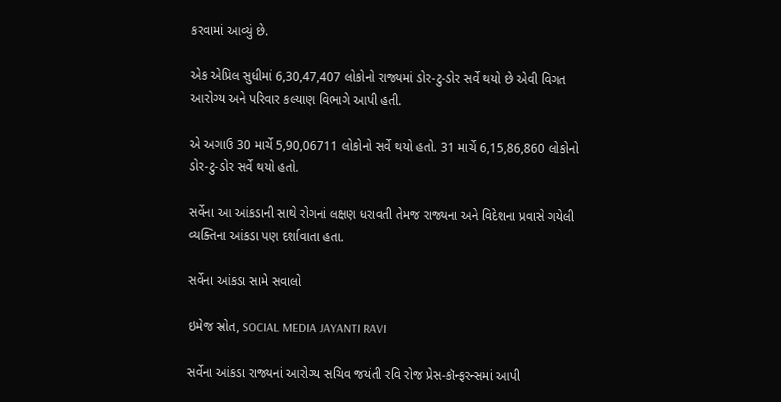કરવામાં આવ્યું છે.

એક એપ્રિલ સુધીમાં 6,30,47,407 લોકોનો રાજ્યમાં ડોર-ટુ-ડોર સર્વે થયો છે એવી વિગત આરોગ્ય અને પરિવાર કલ્યાણ વિભાગે આપી હતી.

એ અગાઉ 30 માર્ચે 5,90,06711 લોકોનો સર્વે થયો હતો. 31 માર્ચે 6,15,86,860 લોકોનો ડોર-ટુ-ડોર સર્વે થયો હતો.

સર્વેના આ આંકડાની સાથે રોગનાં લક્ષણ ધરાવતી તેમજ રાજ્યના અને વિદેશના પ્રવાસે ગયેલી વ્યક્તિના આંકડા પણ દર્શાવાતા હતા.

સર્વેના આંકડા સામે સવાલો

ઇમેજ સ્રોત, SOCIAL MEDIA JAYANTI RAVI

સર્વેના આંકડા રાજ્યનાં આરોગ્ય સચિવ જયંતી રવિ રોજ પ્રેસ-કૉન્ફરન્સમાં આપી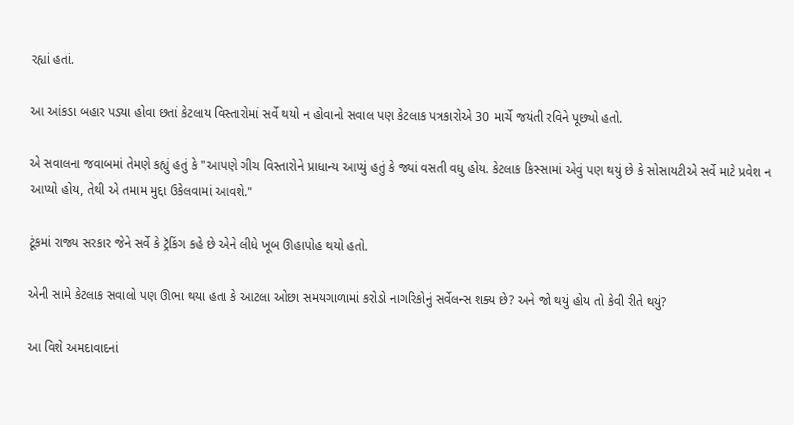રહ્યાં હતાં.

આ આંકડા બહાર પડ્યા હોવા છતાં કેટલાય વિસ્તારોમાં સર્વે થયો ન હોવાનો સવાલ પણ કેટલાક પત્રકારોએ 30 માર્ચે જયંતી રવિને પૂછ્યો હતો.

એ સવાલના જવાબમાં તેમણે કહ્યું હતું કે "આપણે ગીચ વિસ્તારોને પ્રાધાન્ય આપ્યું હતું કે જ્યાં વસતી વધુ હોય. કેટલાક કિસ્સામાં એવું પણ થયું છે કે સોસાયટીએ સર્વે માટે પ્રવેશ ન આપ્યો હોય, તેથી એ તમામ મુદ્દા ઉકેલવામાં આવશે."

ટૂંકમાં રાજ્ય સરકાર જેને સર્વે કે ટ્રૅકિંગ કહે છે એને લીધે ખૂબ ઊહાપોહ થયો હતો.

એની સામે કેટલાક સવાલો પણ ઊભા થયા હતા કે આટલા ઓછા સમયગાળામાં કરોડો નાગરિકોનું સર્વેલન્સ શક્ય છે? અને જો થયું હોય તો કેવી રીતે થયું?

આ વિશે અમદાવાદનાં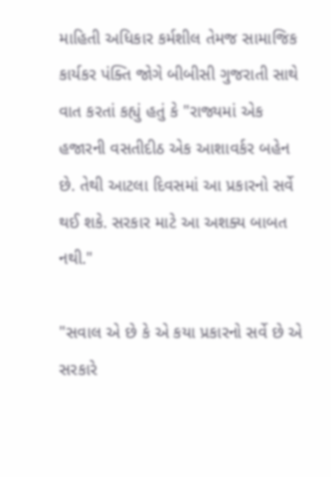માહિતી અધિકાર કર્મશીલ તેમજ સામાજિક કાર્યકર પંક્તિ જોગે બીબીસી ગુજરાતી સાથે વાત કરતાં કહ્યું હતું કે "રાજ્યમાં એક હજારની વસતીદીઠ એક આશાવર્કર બહેન છે. તેથી આટલા દિવસમાં આ પ્રકારનો સર્વે થઈ શકે. સરકાર માટે આ અશક્ય બાબત નથી."

"સવાલ એ છે કે એ કયા પ્રકારનો સર્વે છે એ સરકારે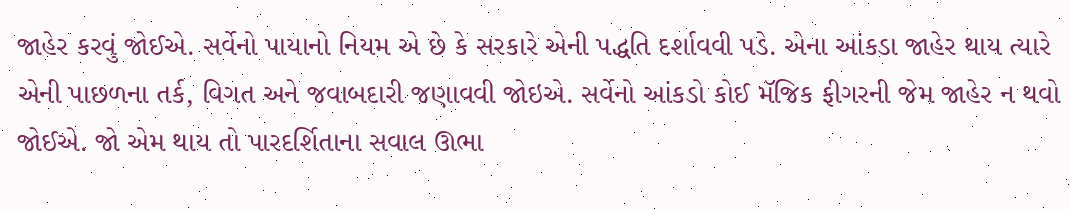જાહેર કરવું જોઈએ. સર્વેનો પાયાનો નિયમ એ છે કે સરકારે એની પદ્ધતિ દર્શાવવી પડે. એના આંકડા જાહેર થાય ત્યારે એની પાછળના તર્ક, વિગત અને જવાબદારી જણાવવી જોઇએ. સર્વેનો આંકડો કોઈ મૅજિક ફીગરની જેમ જાહેર ન થવો જોઈએ. જો એમ થાય તો પારદર્શિતાના સવાલ ઊભા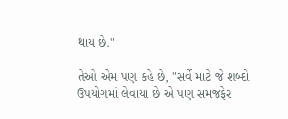થાય છે."

તેઓ એમ પણ કહે છે, "સર્વે માટે જે શબ્દો ઉપયોગમાં લેવાયા છે એ પણ સમજફેર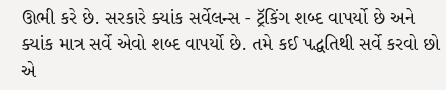ઊભી કરે છે. સરકારે ક્યાંક સર્વેલન્સ - ટ્રૅકિંગ શબ્દ વાપર્યો છે અને ક્યાંક માત્ર સર્વે એવો શબ્દ વાપર્યો છે. તમે કઈ પદ્ધતિથી સર્વે કરવો છો એ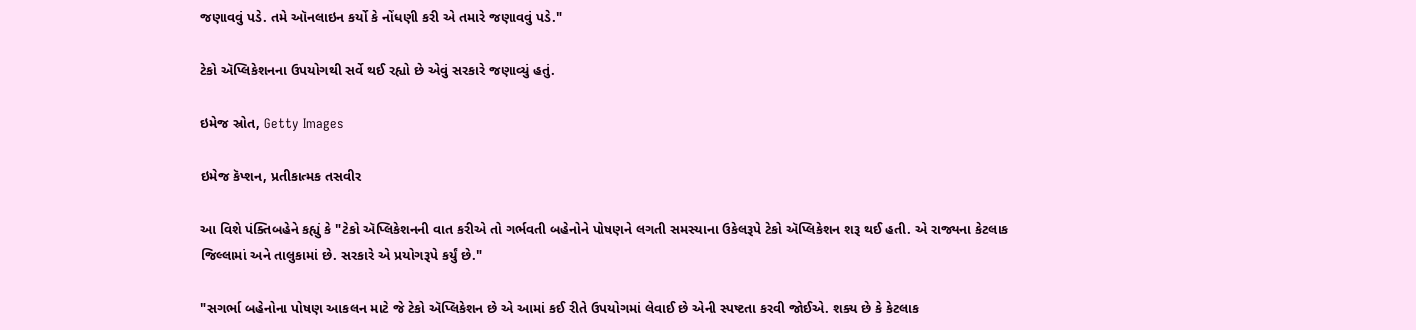જણાવવું પડે. તમે ઑનલાઇન કર્યો કે નોંધણી કરી એ તમારે જણાવવું પડે."

ટેકો ઍપ્લિકેશનના ઉપયોગથી સર્વે થઈ રહ્યો છે એવું સરકારે જણાવ્યું હતું.

ઇમેજ સ્રોત, Getty Images

ઇમેજ કૅપ્શન, પ્રતીકાત્મક તસવીર

આ વિશે પંક્તિબહેને કહ્યું કે "ટેકો ઍપ્લિકેશનની વાત કરીએ તો ગર્ભવતી બહેનોને પોષણને લગતી સમસ્યાના ઉકેલરૂપે ટેકો ઍપ્લિકેશન શરૂ થઈ હતી. એ રાજ્યના કેટલાક જિલ્લામાં અને તાલુકામાં છે. સરકારે એ પ્રયોગરૂપે કર્યું છે."

"સગર્ભા બહેનોના પોષણ આકલન માટે જે ટેકો ઍપ્લિકેશન છે એ આમાં કઈ રીતે ઉપયોગમાં લેવાઈ છે એની સ્પષ્ટતા કરવી જોઈએ. શક્ય છે કે કેટલાક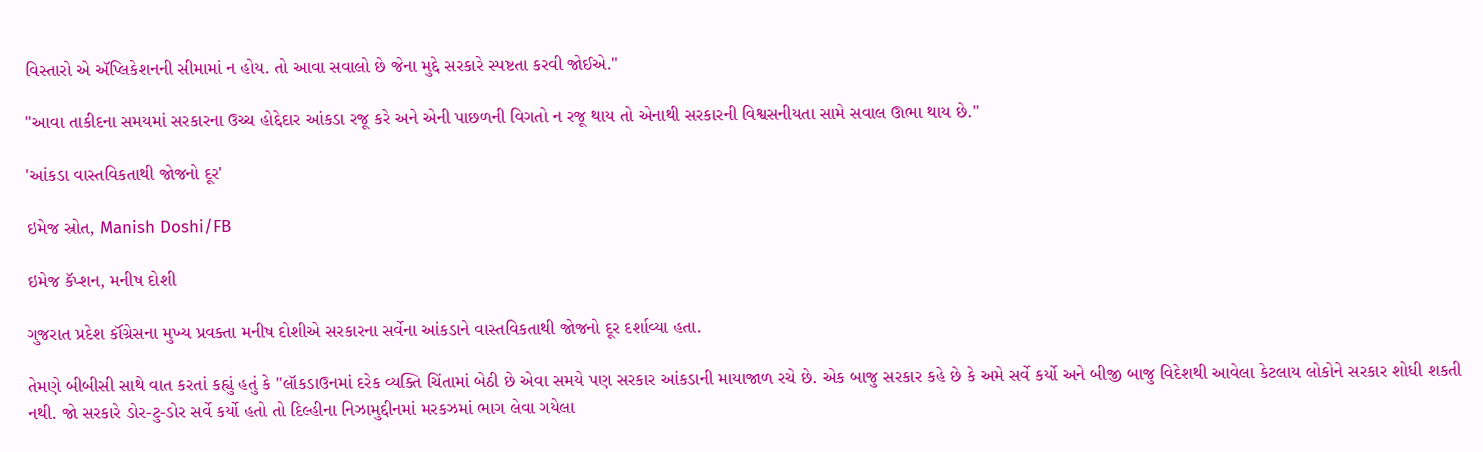વિસ્તારો એ ઍપ્લિકેશનની સીમામાં ન હોય. તો આવા સવાલો છે જેના મુદ્દે સરકારે સ્પષ્ટતા કરવી જોઈએ."

"આવા તાકીદના સમયમાં સરકારના ઉચ્ચ હોદ્દેદાર આંકડા રજૂ કરે અને એની પાછળની વિગતો ન રજૂ થાય તો એનાથી સરકારની વિશ્વસનીયતા સામે સવાલ ઊભા થાય છે."

'આંકડા વાસ્તવિકતાથી જોજનો દૂર'

ઇમેજ સ્રોત, Manish Doshi/FB

ઇમેજ કૅપ્શન, મનીષ દોશી

ગુજરાત પ્રદેશ કૉંગ્રેસના મુખ્ય પ્રવક્તા મનીષ દોશીએ સરકારના સર્વેના આંકડાને વાસ્તવિકતાથી જોજનો દૂર દર્શાવ્યા હતા.

તેમણે બીબીસી સાથે વાત કરતાં કહ્યું હતું કે "લૉકડાઉનમાં દરેક વ્યક્તિ ચિંતામાં બેઠી છે એવા સમયે પણ સરકાર આંકડાની માયાજાળ રચે છે. એક બાજુ સરકાર કહે છે કે અમે સર્વે કર્યો અને બીજી બાજુ વિદેશથી આવેલા કેટલાય લોકોને સરકાર શોધી શકતી નથી. જો સરકારે ડોર-ટુ-ડોર સર્વે કર્યો હતો તો દિલ્હીના નિઝામુદ્દીનમાં મરકઝમાં ભાગ લેવા ગયેલા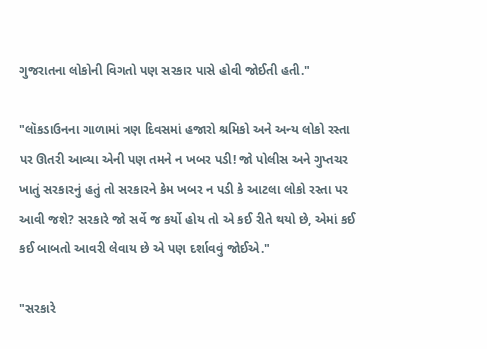ગુજરાતના લોકોની વિગતો પણ સરકાર પાસે હોવી જોઈતી હતી."

"લૉકડાઉનના ગાળામાં ત્રણ દિવસમાં હજારો શ્રમિકો અને અન્ય લોકો રસ્તા પર ઊતરી આવ્યા એની પણ તમને ન ખબર પડી! જો પોલીસ અને ગુપ્તચર ખાતું સરકારનું હતું તો સરકારને કેમ ખબર ન પડી કે આટલા લોકો રસ્તા પર આવી જશે? સરકારે જો સર્વે જ કર્યો હોય તો એ કઈ રીતે થયો છે, એમાં કઈ કઈ બાબતો આવરી લેવાય છે એ પણ દર્શાવવું જોઈએ."

"સરકારે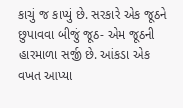કાચું જ કાપ્યું છે. સરકારે એક જૂઠને છુપાવવા બીજું જૂઠ- એમ જૂઠની હારમાળા સર્જી છે. આંકડા એક વખત આપ્યા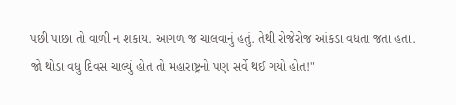પછી પાછા તો વાળી ન શકાય. આગળ જ ચાલવાનું હતું. તેથી રોજેરોજ આંકડા વધતા જતા હતા. જો થોડા વધુ દિવસ ચાલ્યું હોત તો મહારાષ્ટ્રનો પણ સર્વે થઈ ગયો હોત!"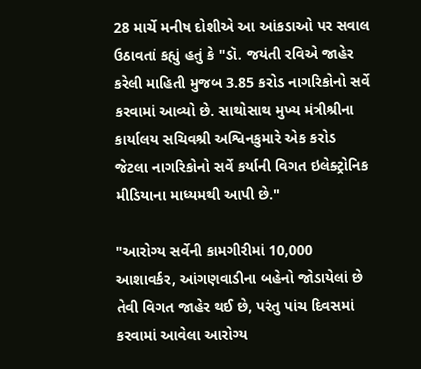28 માર્ચે મનીષ દોશીએ આ આંકડાઓ પર સવાલ ઉઠાવતાં કહ્યું હતું કે "ડૉ. જયંતી રવિએ જાહેર કરેલી માહિતી મુજબ 3.85 કરોડ નાગરિકોનો સર્વે કરવામાં આવ્યો છે. સાથોસાથ મુખ્ય મંત્રીશ્રીના કાર્યાલય સચિવશ્રી અશ્વિનકુમારે એક કરોડ જેટલા નાગરિકોનો સર્વે કર્યાની વિગત ઇલેક્ટ્રોનિક મીડિયાના માધ્યમથી આપી છે."

"આરોગ્ય સર્વેની કામગીરીમાં 10,000 આશાવર્કર, આંગણવાડીના બહેનો જોડાયેલાં છે તેવી વિગત જાહેર થઈ છે, પરંતુ પાંચ દિવસમાં કરવામાં આવેલા આરોગ્ય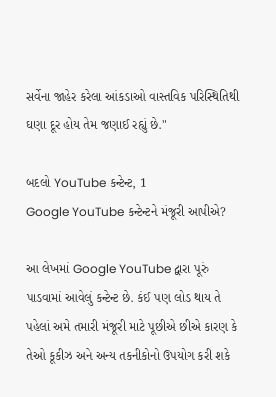સર્વેના જાહેર કરેલા આંકડાઓ વાસ્તવિક પરિસ્થિતિથી ઘણા દૂર હોય તેમ જણાઈ રહ્યું છે."

બદલો YouTube કન્ટેન્ટ, 1
Google YouTube કન્ટેન્ટને મંજૂરી આપીએ?

આ લેખમાં Google YouTube દ્વારા પૂરું પાડવામાં આવેલું કન્ટેન્ટ છે. કંઈ પણ લોડ થાય તે પહેલાં અમે તમારી મંજૂરી માટે પૂછીએ છીએ કારણ કે તેઓ કૂકીઝ અને અન્ય તકનીકોનો ઉપયોગ કરી શકે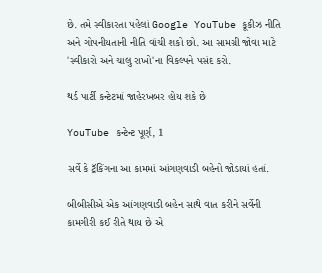છે. તમે સ્વીકારતા પહેલાં Google YouTube કૂકીઝ નીતિ અને ગોપનીયતાની નીતિ વાંચી શકો છો. આ સામગ્રી જોવા માટે 'સ્વીકારો અને ચાલુ રાખો'ના વિકલ્પને પસંદ કરો.

થર્ડ પાર્ટી કન્ટેટમાં જાહેરખબર હોય શકે છે

YouTube કન્ટેન્ટ પૂર્ણ, 1

સર્વે કે ટ્રૅકિંગના આ કામમાં આંગણવાડી બહેનો જોડાયાં હતાં.

બીબીસીએ એક આંગણવાડી બહેન સાથે વાત કરીને સર્વેની કામગીરી કઈ રીતે થાય છે એ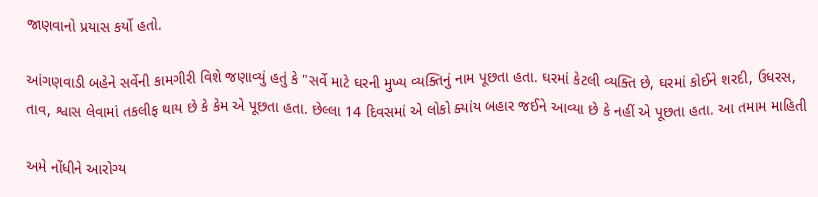જાણવાનો પ્રયાસ કર્યો હતો.

આંગણવાડી બહેને સર્વેની કામગીરી વિશે જણાવ્યું હતું કે "સર્વે માટે ઘરની મુખ્ય વ્યક્તિનું નામ પૂછતા હતા. ઘરમાં કેટલી વ્યક્તિ છે, ઘરમાં કોઈને શરદી, ઉધરસ, તાવ, શ્વાસ લેવામાં તકલીફ થાય છે કે કેમ એ પૂછતા હતા. છેલ્લા 14 દિવસમાં એ લોકો ક્યાંય બહાર જઈને આવ્યા છે કે નહીં એ પૂછતા હતા. આ તમામ માહિતી

અમે નોંધીને આરોગ્ય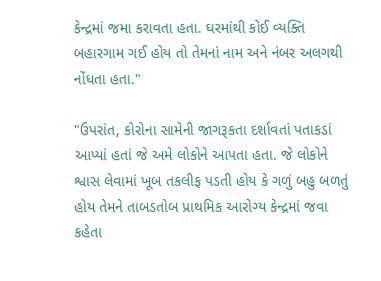કેન્દ્રમાં જમા કરાવતા હતા. ઘરમાંથી કોઈ વ્યક્તિ બહારગામ ગઈ હોય તો તેમનાં નામ અને નંબર અલગથી નોંધતા હતા."

"ઉપરાંત, કોરોના સામેની જાગરૂકતા દર્શાવતાં પતાકડાં આપ્યાં હતાં જે અમે લોકોને આપતા હતા. જે લોકોને શ્વાસ લેવામાં ખૂબ તકલીફ પડતી હોય કે ગળું બહુ બળતું હોય તેમને તાબડતોબ પ્રાથમિક આરોગ્ય કેન્દ્રમાં જવા કહેતા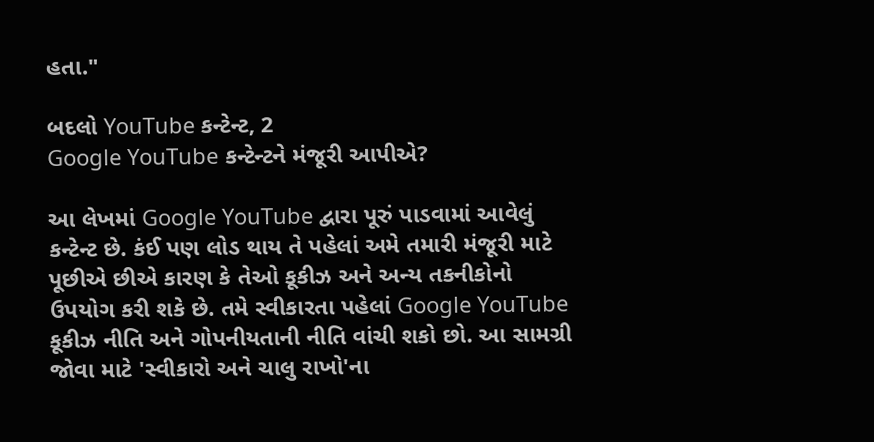હતા."

બદલો YouTube કન્ટેન્ટ, 2
Google YouTube કન્ટેન્ટને મંજૂરી આપીએ?

આ લેખમાં Google YouTube દ્વારા પૂરું પાડવામાં આવેલું કન્ટેન્ટ છે. કંઈ પણ લોડ થાય તે પહેલાં અમે તમારી મંજૂરી માટે પૂછીએ છીએ કારણ કે તેઓ કૂકીઝ અને અન્ય તકનીકોનો ઉપયોગ કરી શકે છે. તમે સ્વીકારતા પહેલાં Google YouTube કૂકીઝ નીતિ અને ગોપનીયતાની નીતિ વાંચી શકો છો. આ સામગ્રી જોવા માટે 'સ્વીકારો અને ચાલુ રાખો'ના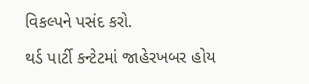વિકલ્પને પસંદ કરો.

થર્ડ પાર્ટી કન્ટેટમાં જાહેરખબર હોય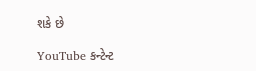શકે છે

YouTube કન્ટેન્ટ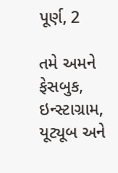પૂર્ણ, 2

તમે અમને ફેસબુક, ઇન્સ્ટાગ્રામ, યૂટ્યૂબ અને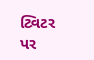ટ્વિટર પર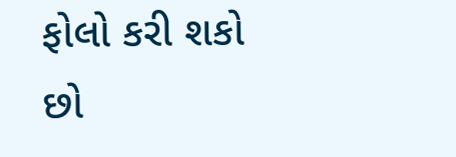ફોલો કરી શકો છો